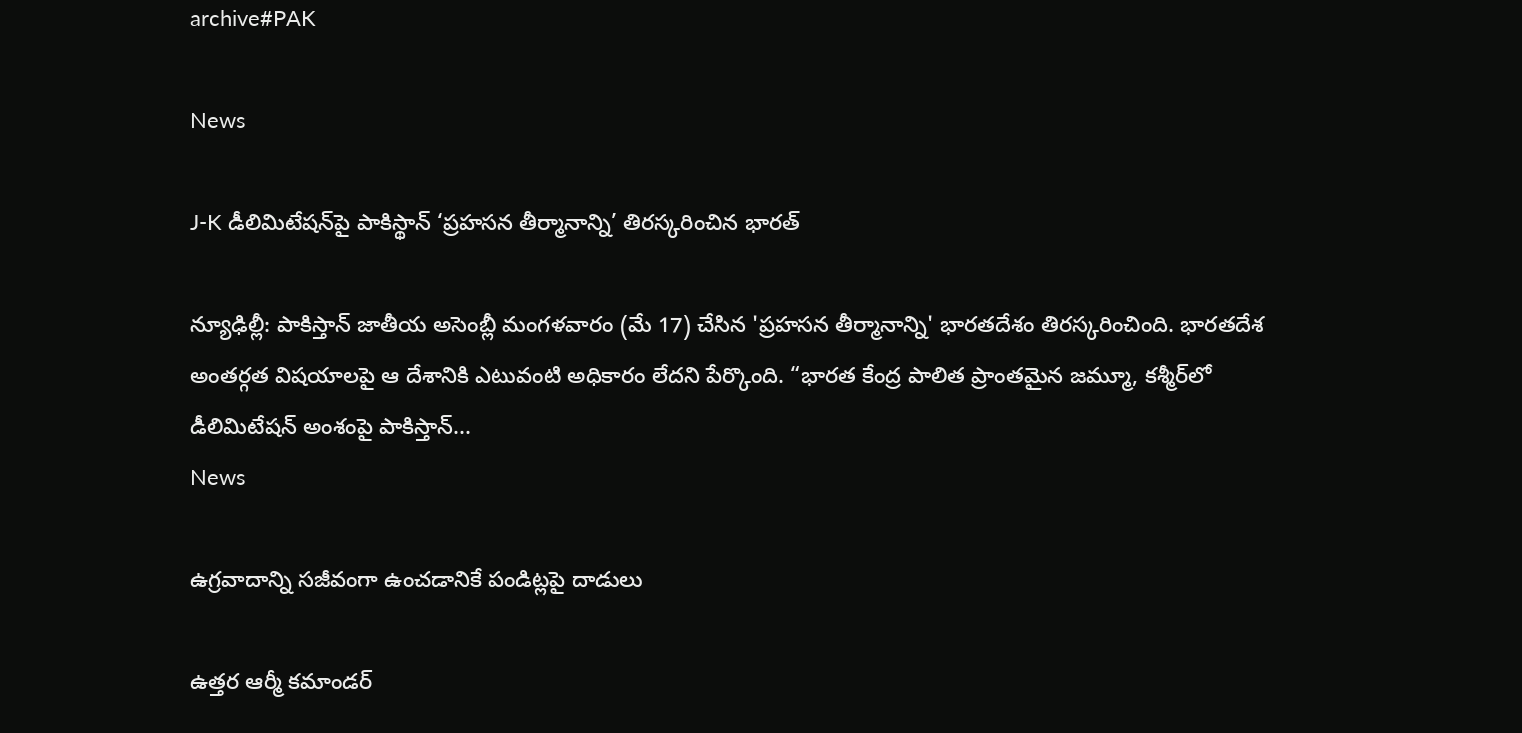archive#PAK

News

J-K డీలిమిటేషన్‌పై పాకిస్థాన్‌ ‘ప్రహసన తీర్మానాన్ని’ తిర‌స్క‌రించిన భార‌త్‌

న్యూఢిల్లీ: పాకిస్తాన్ జాతీయ అసెంబ్లీ మంగళవారం (మే 17) చేసిన 'ప్రహసన తీర్మానాన్ని' భారతదేశం తిరస్కరించింది. భారతదేశ అంతర్గత విషయాలపై ఆ దేశానికి ఎటువంటి అధికారం లేదని పేర్కొంది. “భారత కేంద్ర పాలిత ప్రాంతమైన జమ్మూ, క‌శ్మీర్‌లో డీలిమిటేషన్ అంశంపై పాకిస్తాన్...
News

ఉగ్రవాదాన్ని సజీవంగా ఉంచడానికే పండిట్లపై దాడులు

ఉత్తర ఆర్మీ కమాండర్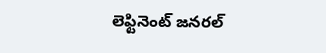లెఫ్టినెంట్ జనరల్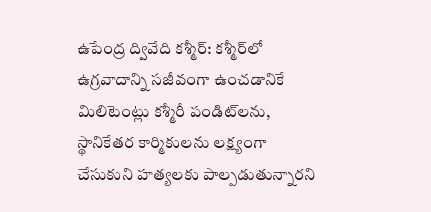ఉపేంద్ర ద్వివేది క‌శ్మీర్‌: క‌శ్మీర్‌లో ఉగ్రవాదాన్ని సజీవంగా ఉంచడానికే మిలిటెంట్లు క‌శ్మీరీ పండిట్‌లను, స్థానికేతర కార్మికులను లక్ష్యంగా చేసుకుని హత్యలకు పాల్పడుతున్నారని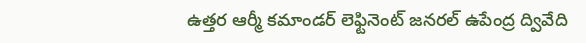ఉత్తర ఆర్మీ కమాండర్ లెఫ్టినెంట్ జనరల్ ఉపేంద్ర ద్వివేది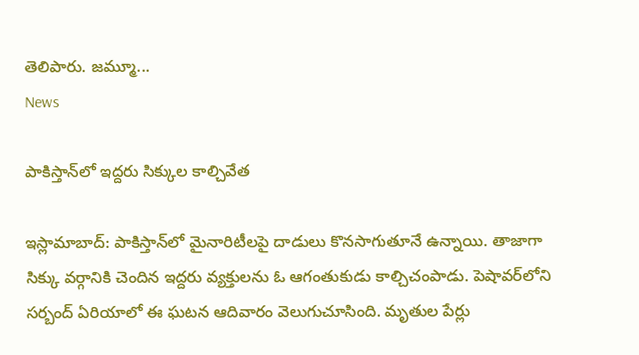తెలిపారు. జమ్మూ...
News

పాకిస్తాన్‌లో ఇద్దరు సిక్కుల కాల్చివేత

ఇస్లామాబాద్‌: పాకిస్తాన్‌లో మైనారిటీలపై దాడులు కొనసాగుతూనే ఉన్నాయి. తాజాగా సిక్కు వర్గానికి చెందిన ఇద్దరు వ్యక్తులను ఓ ఆగంతుకుడు కాల్చిచంపాడు. పెషావర్‌లోని సర్బంద్ ఏరియాలో ఈ ఘటన ఆదివారం వెలుగుచూసింది. మృతుల పేర్లు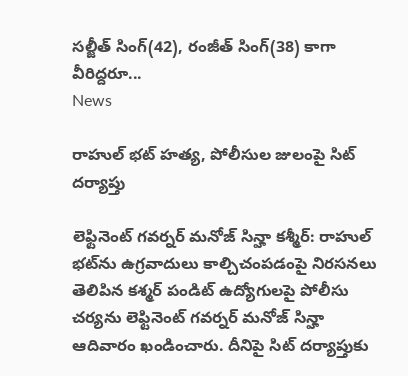సల్జీత్ సింగ్(42), రంజీత్ సింగ్(38) కాగా వీరిద్దరూ...
News

రాహుల్ భట్ హత్య, పోలీసుల‌ జులంపై సిట్ దర్యాప్తు

లెఫ్టినెంట్ గవర్నర్ మనోజ్ సిన్హా క‌శ్మీర్‌: రాహుల్ భట్‌ను ఉగ్రవాదులు కాల్చిచంపడంపై నిరసనలు తెలిపిన కశ్మర్ పండిట్ ఉద్యోగులపై పోలీసు చర్యను లెఫ్టినెంట్ గవర్నర్ మనోజ్ సిన్హా ఆదివారం ఖండించారు. దీనిపై సిట్ దర్యాప్తుకు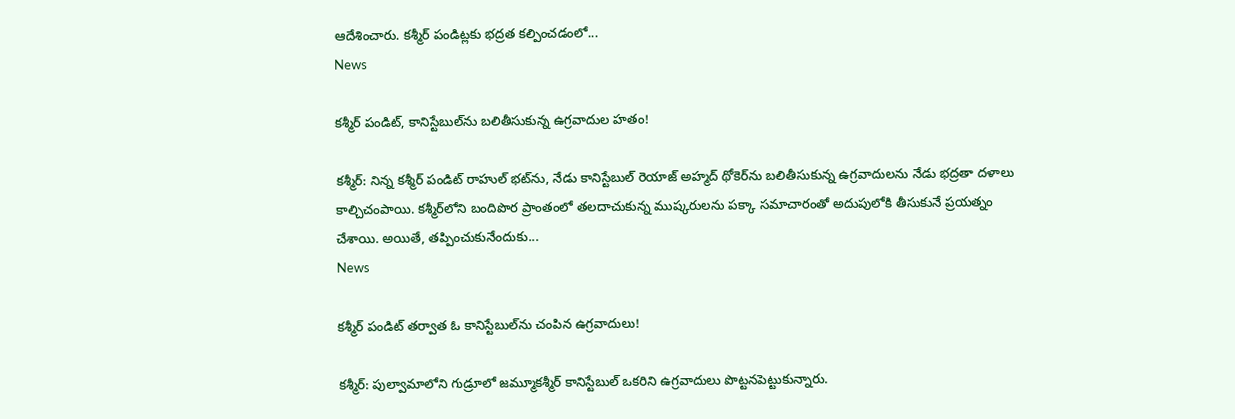ఆదేశించారు. కశ్మీర్ పండిట్లకు భద్రత కల్పించడంలో...
News

కశ్మీర్ పండిట్, కానిస్టేబుల్‌ను బ‌లితీసుకున్న ఉగ్రవాదుల హతం!

క‌శ్మీర్‌: నిన్న కశ్మీర్ పండిట్ రాహుల్ భ‌ట్‌ను, నేడు కానిస్టేబుల్ రెయాజ్ అహ్మద్ థోకెర్‌ను బ‌లితీసుకున్న ఉగ్ర‌వాదుల‌ను నేడు భ‌ద్ర‌తా ద‌ళాలు కాల్చిచంపాయి. కశ్మీర్‌లోని బందిపొర ప్రాంతంలో తలదాచుకున్న ముష్కరులను పక్కా సమాచారంతో అదుపులోకి తీసుకునే ప్రయత్నం చేశాయి. అయితే, తప్పించుకునేందుకు...
News

కశ్మీర్ పండిట్‌ తర్వాత ఓ కానిస్టేబుల్‌ను చంపిన ఉగ్రవాదులు!

కశ్మీర్: పుల్వామాలోని గుడ్రూలో జమ్మూకశ్మీర్ కానిస్టేబుల్‌ ఒకరిని ఉగ్రవాదులు పొట్టనపెట్టుకున్నారు.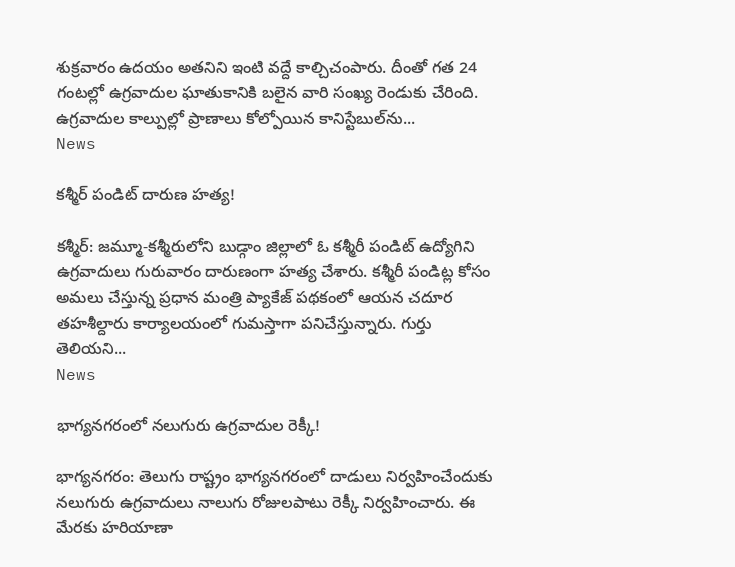శుక్రవారం ఉదయం అతనిని ఇంటి వద్దే కాల్చిచంపారు. దీంతో గత 24 గంటల్లో ఉగ్రవాదుల ఘాతుకానికి బలైన వారి సంఖ్య రెండుకు చేరింది. ఉగ్రవాదుల కాల్పుల్లో ప్రాణాలు కోల్పోయిన కానిస్టేబుల్‌ను...
News

కశ్మీర్‌ పండిట్ దారుణ హత్య!

క‌శ్మీర్‌: జమ్మూ-కశ్మీరులోని బుడ్గాం జిల్లాలో ఓ కశ్మీరీ పండిట్ ఉద్యోగిని ఉగ్రవాదులు గురువారం దారుణంగా హత్య చేశారు. కశ్మీరీ పండిట్ల కోసం అమలు చేస్తున్న ప్రధాన మంత్రి ప్యాకేజ్‌ పథకంలో ఆయన చదూర తహశీల్దారు కార్యాలయంలో గుమస్తాగా పనిచేస్తున్నారు. గుర్తు తెలియని...
News

భాగ్య‌న‌గ‌రంలో నలుగురు ఉగ్రవాదుల రెక్కీ!

భాగ్య‌న‌గ‌రం: తెలుగు రాష్ట్రం భాగ్య‌న‌గ‌రంలో దాడులు నిర్వహించేందుకు నలుగురు ఉగ్రవాదులు నాలుగు రోజులపాటు రెక్కీ నిర్వహించారు. ఈ మేర‌కు హరియాణా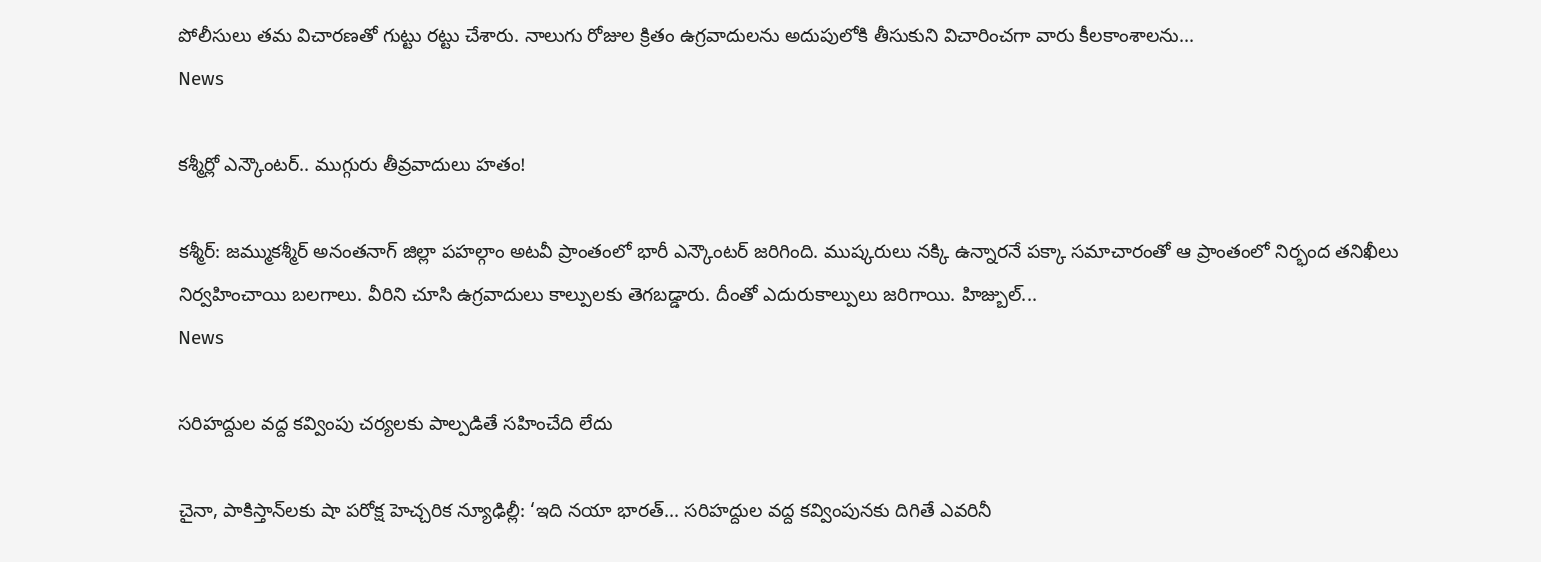పోలీసులు త‌మ‌ విచారణతో గుట్టు ర‌ట్టు చేశారు. నాలుగు రోజుల క్రితం ఉగ్రవాదులను అదుపులోకి తీసుకుని విచారించగా వారు కీలకాంశాలను...
News

కశ్మీర్లో ఎన్కౌంటర్.. ముగ్గురు తీవ్రవాదులు హతం!

కశ్మీర్: జమ్ముకశ్మీర్ అనంతనాగ్ జిల్లా పహల్గాం అట‌వీ ప్రాంతంలో భారీ ఎన్కౌంటర్ జరిగింది. ముష్కరులు నక్కి ఉన్నారనే పక్కా సమాచారంతో ఆ ప్రాంతంలో నిర్భంద తనిఖీలు నిర్వహించాయి బలగాలు. వీరిని చూసి ఉగ్రవాదులు కాల్పులకు తెగబడ్డారు. దీంతో ఎదురుకాల్పులు జరిగాయి. హిజ్బుల్...
News

సరిహద్దుల వద్ద కవ్వింపు చర్యలకు పాల్పడితే సహించేది లేదు

చైనా, పాకిస్తాన్‌ల‌కు షా పరోక్ష హెచ్చరిక‌ న్యూఢిల్లీ: ‘ఇది నయా భారత్‌... సరిహద్దుల వద్ద కవ్వింపునకు దిగితే ఎవరినీ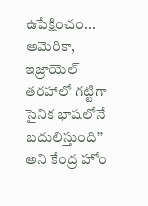ఉపేక్షించం... అమెరికా, ఇజ్రాయెల్‌ తరహాలో గట్టిగా సైనిక భాషలోనే బదులిస్తుంది’’ అని కేంద్ర హోం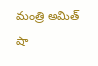మంత్రి అమిత్‌ షా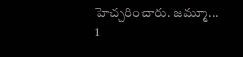హెచ్చ‌రించారు. జమ్మూ...
1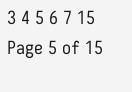3 4 5 6 7 15
Page 5 of 15